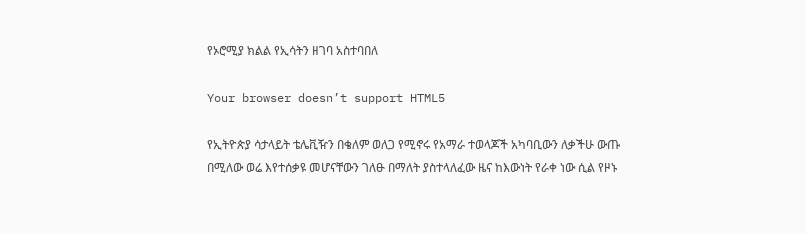የኦሮሚያ ክልል የኢሳትን ዘገባ አስተባበለ

Your browser doesn’t support HTML5

የኢትዮጵያ ሳታላይት ቴሌቪዥን በቄለም ወለጋ የሚኖሩ የአማራ ተወላጆች አካባቢውን ለቃችሁ ውጡ በሚለው ወሬ እየተሰቃዩ መሆናቸውን ገለፁ በማለት ያስተላለፈው ዜና ከእውነት የራቀ ነው ሲል የዞኑ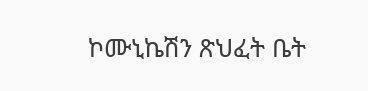ኮሙኒኬሽን ጽህፈት ቤት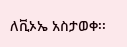ለቪኦኤ አስታወቀ፡፡